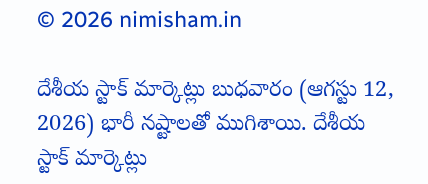© 2026 nimisham.in

దేశీయ స్టాక్ మార్కెట్లు బుధవారం (ఆగస్టు 12, 2026) భారీ నష్టాలతో ముగిశాయి. దేశీయ స్టాక్ మార్కెట్లు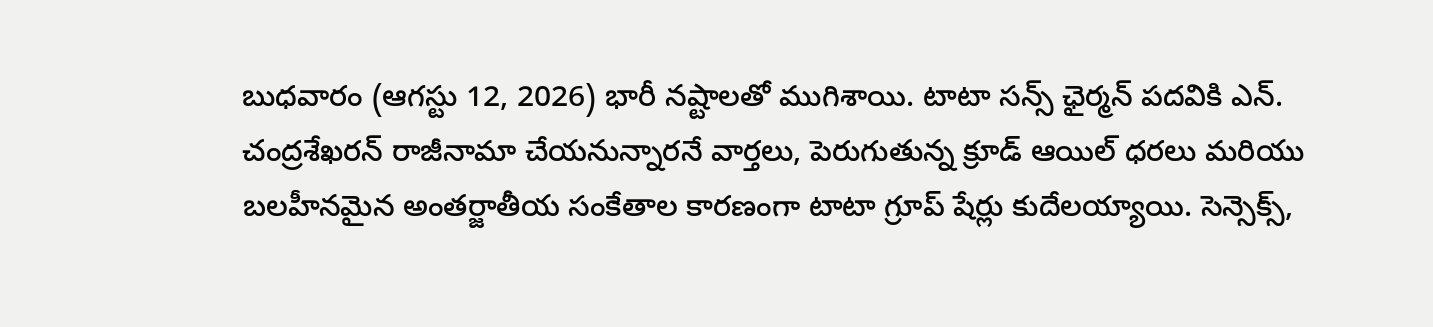బుధవారం (ఆగస్టు 12, 2026) భారీ నష్టాలతో ముగిశాయి. టాటా సన్స్ ఛైర్మన్ పదవికి ఎన్.
చంద్రశేఖరన్ రాజీనామా చేయనున్నారనే వార్తలు, పెరుగుతున్న క్రూడ్ ఆయిల్ ధరలు మరియు బలహీనమైన అంతర్జాతీయ సంకేతాల కారణంగా టాటా గ్రూప్ షేర్లు కుదేలయ్యాయి. సెన్సెక్స్,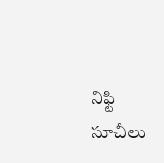నిఫ్టి సూచీలు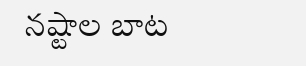నష్టాల బాట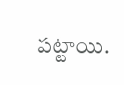పట్టాయి.